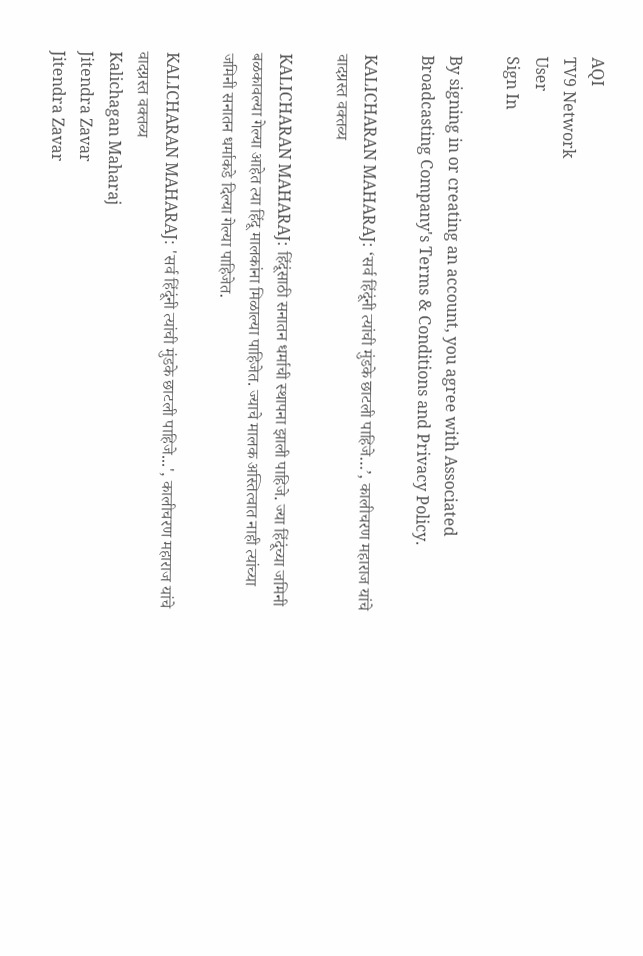AQI
TV9 Network
User
Sign In

By signing in or creating an account, you agree with Associated Broadcasting Company's Terms & Conditions and Privacy Policy.

KALICHARAN MAHARAJ: ‘सर्व हिंदूंनी त्यांची मुंडके छाटली पाहिजे…’, कालीचरण महाराज यांचे वादग्रस्त वक्तव्य

KALICHARAN MAHARAJ: हिंदूंसाठी सनातन धर्माची स्थापना झाली पाहिजे. ज्या हिंदूंच्या जमिनी बळकावल्या गेल्या आहेत त्या हिंदू मालकांना मिळाल्या पाहिजेत. ज्याचे मालक अस्तित्वात नाही त्यांच्या जमिनी सनातन धर्माकडे दिल्या गेल्या पाहिजेत.

KALICHARAN MAHARAJ: 'सर्व हिंदूंनी त्यांची मुंडके छाटली पाहिजे...', कालीचरण महाराज यांचे वादग्रस्त वक्तव्य
Kalichagan Maharaj
Jitendra Zavar
Jitendra Zavar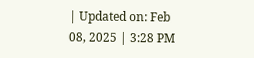| Updated on: Feb 08, 2025 | 3:28 PM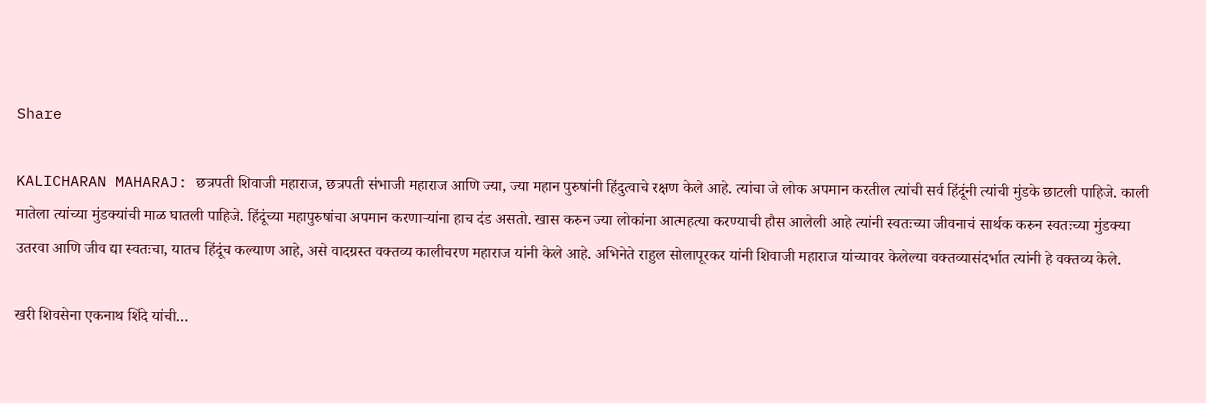Share

KALICHARAN MAHARAJ: छत्रपती शिवाजी महाराज, छत्रपती संभाजी महाराज आणि ज्या, ज्या महान पुरुषांनी हिंदुत्वाचे रक्षण केले आहे. त्यांचा जे लोक अपमान करतील त्यांची सर्व हिंदूंनी त्यांची मुंडके छाटली पाहिजे. काली मातेला त्यांच्या मुंडक्यांची माळ घातली पाहिजे. हिंदूंच्या महापुरुषांचा अपमान करणाऱ्यांना हाच दंड असतो. खास करुन ज्या लोकांना आत्महत्या करण्याची हौस आलेली आहे त्यांनी स्वतःच्या जीवनाचं सार्थक करुन स्वतःच्या मुंडक्या उतरवा आणि जीव द्या स्वतःचा, यातच हिंदूंच कल्याण आहे, असे वादग्रस्त वक्तव्य कालीचरण महाराज यांनी केले आहे. अभिनेते राहुल सोलापूरकर यांनी शिवाजी महाराज यांच्यावर केलेल्या वक्तव्यासंदर्भात त्यांनी हे वक्तव्य केले.

खरी शिवसेना एकनाथ शिंदे यांची…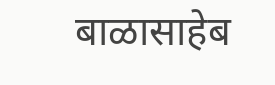बाळासाहेब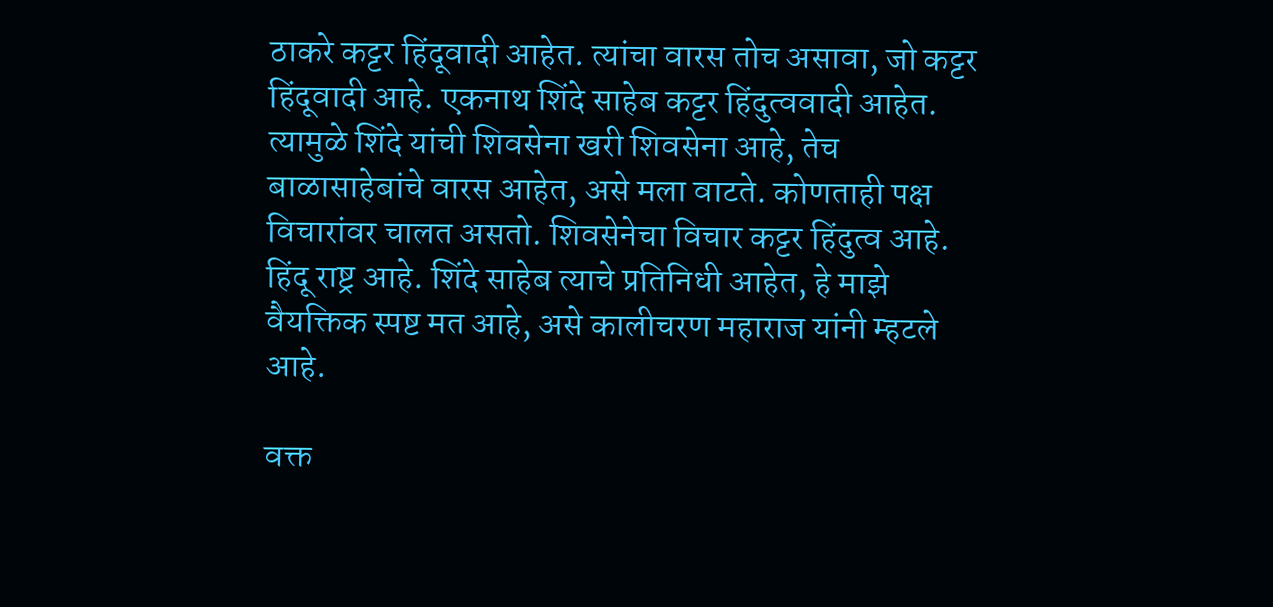ठाकरे कट्टर हिंदूवादी आहेत. त्यांचा वारस तोच असावा, जो कट्टर हिंदूवादी आहे. एकनाथ शिंदे साहेब कट्टर हिंदुत्ववादी आहेत. त्यामुळे शिंदे यांची शिवसेना खरी शिवसेना आहे, तेच बाळासाहेबांचे वारस आहेत, असे मला वाटते. कोणताही पक्ष विचारांवर चालत असतो. शिवसेनेचा विचार कट्टर हिंदुत्व आहे. हिंदू राष्ट्र आहे. शिंदे साहेब त्याचे प्रतिनिधी आहेत, हे माझे वैयक्तिक स्पष्ट मत आहे, असे कालीचरण महाराज यांनी म्हटले आहे.

वक्त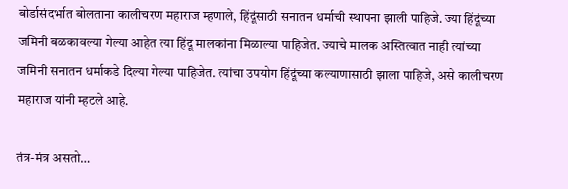बोर्डासंदर्भात बोलताना कालीचरण महाराज म्हणाले, हिंदूंसाठी सनातन धर्माची स्थापना झाली पाहिजे. ज्या हिंदूंच्या जमिनी बळकावल्या गेल्या आहेत त्या हिंदू मालकांना मिळाल्या पाहिजेत. ज्याचे मालक अस्तित्वात नाही त्यांच्या जमिनी सनातन धर्माकडे दिल्या गेल्या पाहिजेत. त्यांचा उपयोग हिंदूंच्या कल्याणासाठी झाला पाहिजे, असे कालीचरण महाराज यांनी म्हटले आहे.

तंत्र-मंत्र असतो…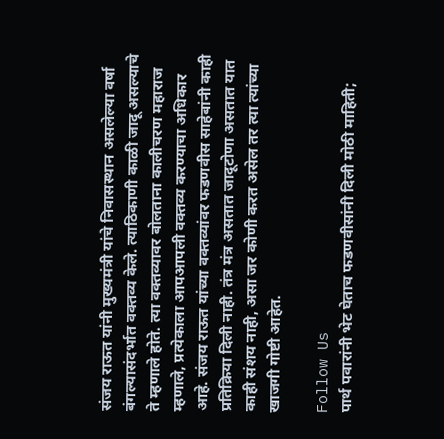संजय राऊत यांनी मुख्यमंत्री यांचे निवासस्थान असलेल्या वर्षा बंगल्यासंदर्भात वक्तव्य केले. त्याठिकाणी काळी जादू असल्याचे ते म्हणाले होते. त्या वक्तव्यावर बोलताना कालीचरण महाराज म्हणाले, प्रत्येकाला आपआपली वक्तव्य करण्याचा अधिकार आहे. संजय राऊत यांच्या वक्तव्यांवर फडणवीस साहेबांनी काही प्रतिक्रिया दिली नाही. तंत्र मंत्र असतात जादूटोणा असतात यात काही संशय नाही, असा जर कोणी करत असेल तर त्या त्यांच्या खाजगी गोष्टी आहेत.

Follow Us
पार्थ पवारांनी भेट घेताच फडणवीसांनी दिली मोठी माहिती;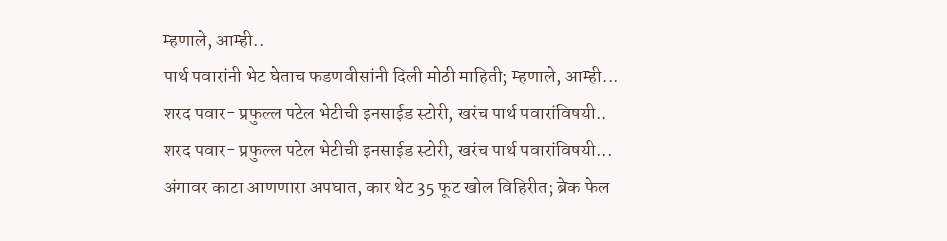म्हणाले, आम्ही..
पार्थ पवारांनी भेट घेताच फडणवीसांनी दिली मोठी माहिती; म्हणाले, आम्ही...
शरद पवार- प्रफुल्ल पटेल भेटीची इनसाईड स्टोरी, खरंच पार्थ पवारांविषयी..
शरद पवार- प्रफुल्ल पटेल भेटीची इनसाईड स्टोरी, खरंच पार्थ पवारांविषयी...
अंगावर काटा आणणारा अपघात, कार थेट 35 फूट खोल विहिरीत; ब्रेक फेल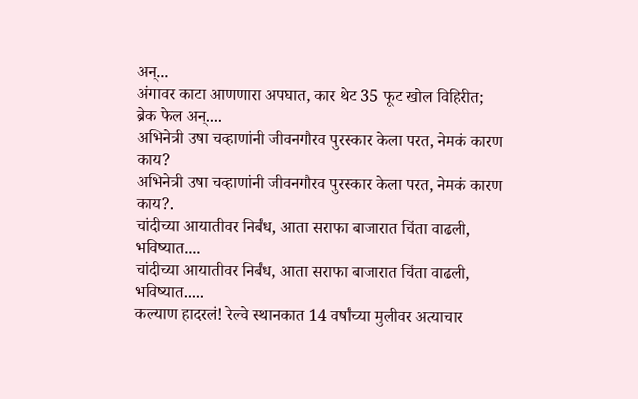अन्...
अंगावर काटा आणणारा अपघात, कार थेट 35 फूट खोल विहिरीत; ब्रेक फेल अन्....
अभिनेत्री उषा चव्हाणांनी जीवनगौरव पुरस्कार केला परत, नेमकं कारण काय?
अभिनेत्री उषा चव्हाणांनी जीवनगौरव पुरस्कार केला परत, नेमकं कारण काय?.
चांदीच्या आयातीवर निर्बंध, आता सराफा बाजारात चिंता वाढली, भविष्यात....
चांदीच्या आयातीवर निर्बंध, आता सराफा बाजारात चिंता वाढली, भविष्यात.....
कल्याण हादरलं! रेल्वे स्थानकात 14 वर्षांच्या मुलीवर अत्याचार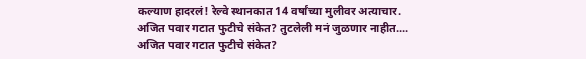कल्याण हादरलं! रेल्वे स्थानकात 14 वर्षांच्या मुलीवर अत्याचार.
अजित पवार गटात फुटीचे संकेत? तुटलेली मनं जुळणार नाहीत....
अजित पवार गटात फुटीचे संकेत?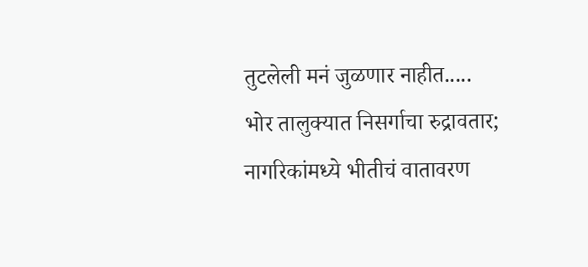तुटलेली मनं जुळणार नाहीत.....
भोर तालुक्यात निसर्गाचा रुद्रावतार; नागरिकांमध्ये भीतीचं वातावरण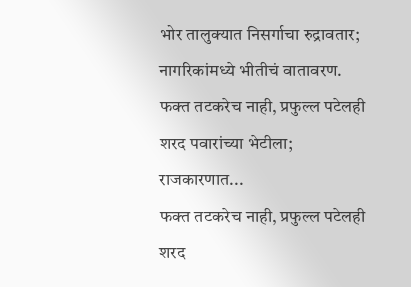भोर तालुक्यात निसर्गाचा रुद्रावतार; नागरिकांमध्ये भीतीचं वातावरण.
फक्त तटकरेच नाही, प्रफुल्ल पटेलही शरद पवारांच्या भेटीला; राजकारणात...
फक्त तटकरेच नाही, प्रफुल्ल पटेलही शरद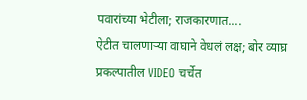पवारांच्या भेटीला; राजकारणात....
ऐटीत चालणाऱ्या वाघाने वेधलं लक्ष; बोर व्याघ्र प्रकल्पातील VIDEO चर्चेत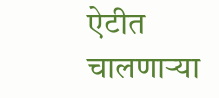ऐटीत चालणाऱ्या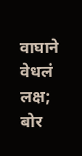वाघाने वेधलं लक्ष; बोर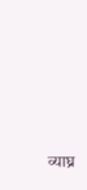व्याघ्र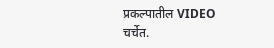प्रकल्पातील VIDEO चर्चेत.